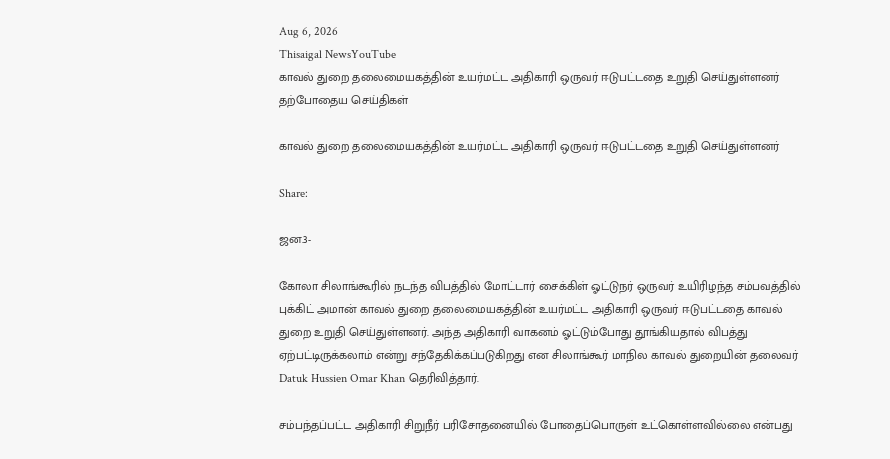Aug 6, 2026
Thisaigal NewsYouTube
காவல் துறை தலைமையகத்தின் உயர்மட்ட அதிகாரி ஒருவர் ஈடுபட்டதை உறுதி செய்துள்ளனர்
தற்போதைய செய்திகள்

காவல் துறை தலைமையகத்தின் உயர்மட்ட அதிகாரி ஒருவர் ஈடுபட்டதை உறுதி செய்துள்ளனர்

Share:

ஜன.3-

கோலா சிலாங்கூரில் நடந்த விபத்தில் மோட்டார் சைக்கிள் ஓட்டுநர் ஒருவர் உயிரிழந்த சம்பவத்தில் புக்கிட் அமான் காவல் துறை தலைமையகத்தின் உயர்மட்ட அதிகாரி ஒருவர் ஈடுபட்டதை காவல் துறை உறுதி செய்துள்ளனர். அந்த அதிகாரி வாகனம் ஓட்டும்போது தூங்கியதால் விபத்து ஏற்பட்டிருக்கலாம் என்று சந்தேகிக்கப்படுகிறது என சிலாங்கூர் மாநில காவல் துறையின் தலைவர் Datuk Hussien Omar Khan தெரிவித்தார்.

சம்பந்தப்பட்ட அதிகாரி சிறுநீர் பரிசோதனையில் போதைப்பொருள் உட்கொள்ளவில்லை என்பது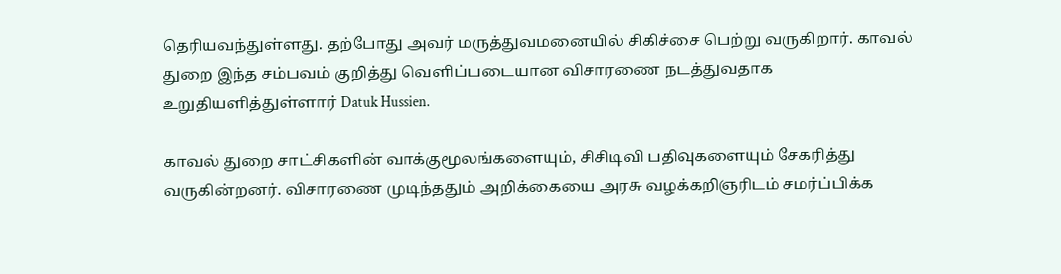தெரியவந்துள்ளது. தற்போது அவர் மருத்துவமனையில் சிகிச்சை பெற்று வருகிறார். காவல் துறை இந்த சம்பவம் குறித்து வெளிப்படையான விசாரணை நடத்துவதாக உறுதியளித்துள்ளார் Datuk Hussien.

காவல் துறை சாட்சிகளின் வாக்குமூலங்களையும், சிசிடிவி பதிவுகளையும் சேகரித்து வருகின்றனர். விசாரணை முடிந்ததும் அறிக்கையை அரசு வழக்கறிஞரிடம் சமர்ப்பிக்க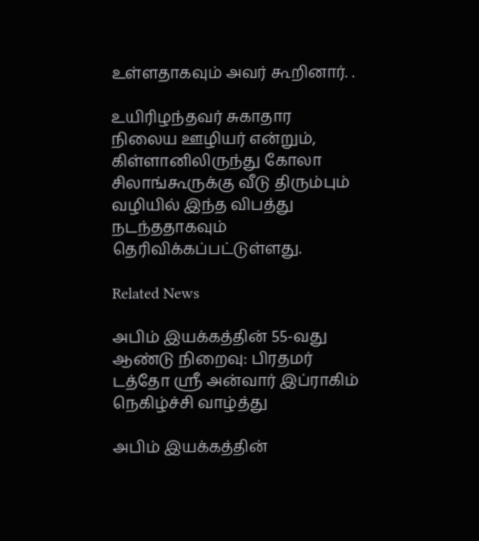உள்ளதாகவும் அவர் கூறினார். .

உயிரிழந்தவர் சுகாதார நிலைய ஊழியர் என்றும், கிள்ளானிலிருந்து கோலா சிலாங்கூருக்கு வீடு திரும்பும் வழியில் இந்த விபத்து நடந்ததாகவும் தெரிவிக்கப்பட்டுள்ளது.

Related News

அபிம் இயக்கத்தின் 55-வது ஆண்டு நிறைவு: பிரதமர் டத்தோ ஸ்ரீ அன்வார் இப்ராகிம் நெகிழ்ச்சி வாழ்த்து

அபிம் இயக்கத்தின்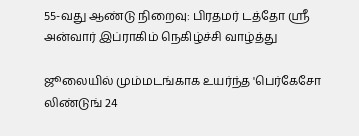55-வது ஆண்டு நிறைவு: பிரதமர் டத்தோ ஸ்ரீ அன்வார் இப்ராகிம் நெகிழ்ச்சி வாழ்த்து

ஜூலையில் மும்மடங்காக உயர்ந்த 'பெர்கேசோ லிண்டுங் 24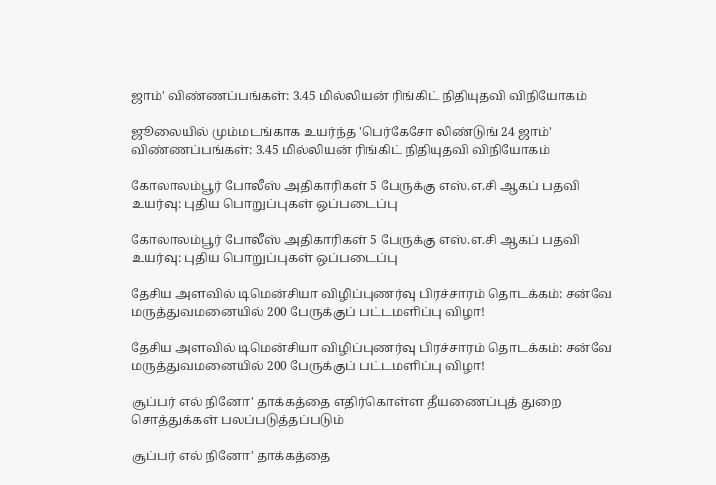ஜாம்' விண்ணப்பங்கள்: 3.45 மில்லியன் ரிங்கிட் நிதியுதவி விநியோகம்

ஜூலையில் மும்மடங்காக உயர்ந்த 'பெர்கேசோ லிண்டுங் 24 ஜாம்' விண்ணப்பங்கள்: 3.45 மில்லியன் ரிங்கிட் நிதியுதவி விநியோகம்

கோலாலம்பூர் போலீஸ் அதிகாரிகள் 5 பேருக்கு எஸ்.எ.சி ஆகப் பதவி உயர்வு: புதிய பொறுப்புகள் ஒப்படைப்பு

கோலாலம்பூர் போலீஸ் அதிகாரிகள் 5 பேருக்கு எஸ்.எ.சி ஆகப் பதவி உயர்வு: புதிய பொறுப்புகள் ஒப்படைப்பு

தேசிய அளவில் டிமென்சியா விழிப்புணர்வு பிரச்சாரம் தொடக்கம்: சன்வே மருத்துவமனையில் 200 பேருக்குப் பட்டமளிப்பு விழா!

தேசிய அளவில் டிமென்சியா விழிப்புணர்வு பிரச்சாரம் தொடக்கம்: சன்வே மருத்துவமனையில் 200 பேருக்குப் பட்டமளிப்பு விழா!

சூப்பர் எல் நினோ' தாக்கத்தை எதிர்கொள்ள தீயணைப்புத் துறை சொத்துக்கள் பலப்படுத்தப்படும்

சூப்பர் எல் நினோ' தாக்கத்தை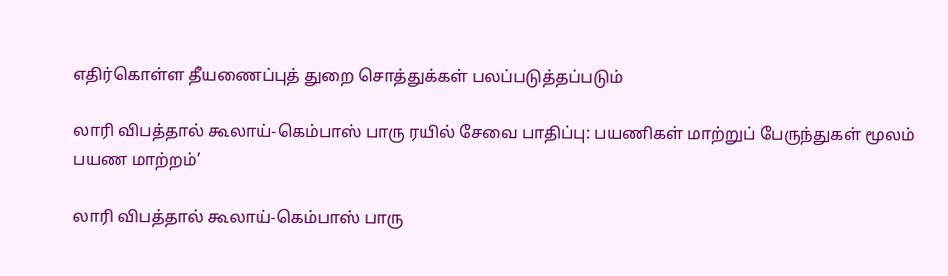எதிர்கொள்ள தீயணைப்புத் துறை சொத்துக்கள் பலப்படுத்தப்படும்

லாரி விபத்தால் கூலாய்-கெம்பாஸ் பாரு ரயில் சேவை பாதிப்பு: பயணிகள் மாற்றுப் பேருந்துகள் மூலம் பயண மாற்றம்’

லாரி விபத்தால் கூலாய்-கெம்பாஸ் பாரு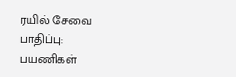ரயில் சேவை பாதிப்பு: பயணிகள்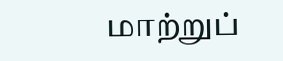மாற்றுப்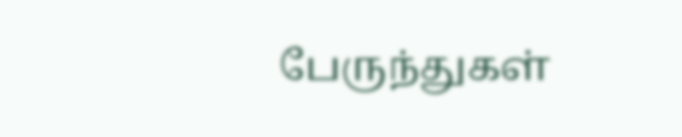பேருந்துகள்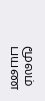மூலம் பயண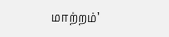மாற்றம்’